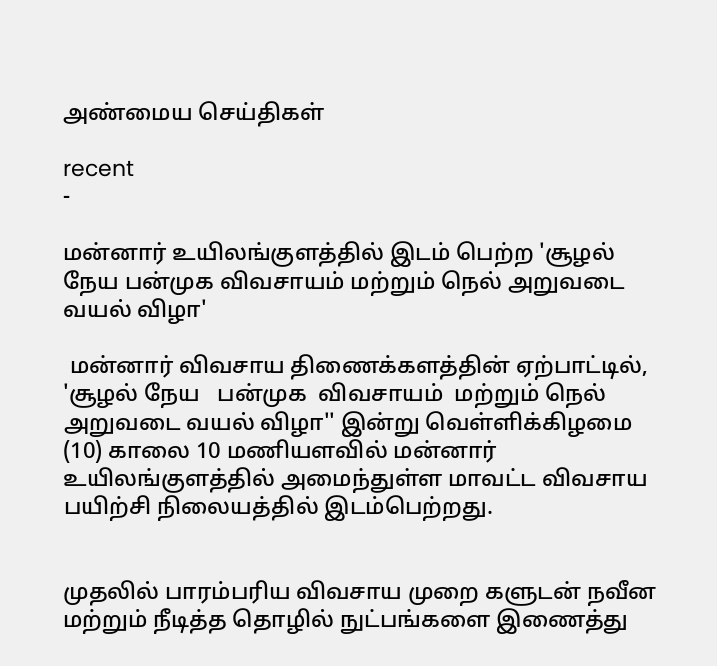அண்மைய செய்திகள்

recent
-

மன்னார் உயிலங்குளத்தில் இடம் பெற்ற 'சூழல் நேய பன்முக விவசாயம் மற்றும் நெல் அறுவடை வயல் விழா'

 மன்னார் விவசாய திணைக்களத்தின் ஏற்பாட்டில், 'சூழல் நேய   பன்முக  விவசாயம்  மற்றும் நெல் அறுவடை வயல் விழா'' இன்று வெள்ளிக்கிழமை (10) காலை 10 மணியளவில் மன்னார் உயிலங்குளத்தில் அமைந்துள்ள மாவட்ட விவசாய பயிற்சி நிலையத்தில் இடம்பெற்றது.


முதலில் பாரம்பரிய விவசாய முறை களுடன் நவீன மற்றும் நீடித்த தொழில் நுட்பங்களை இணைத்து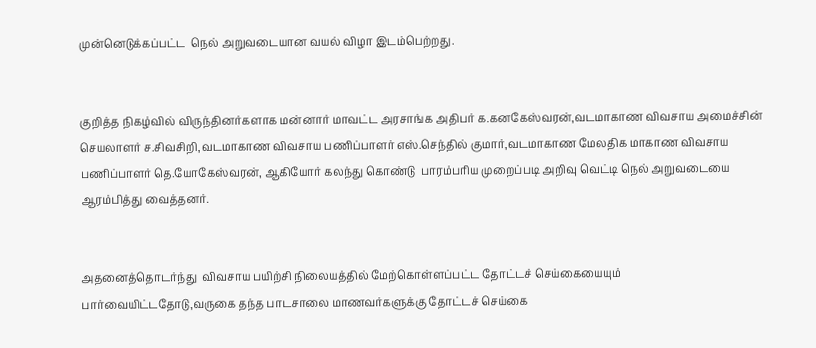முன்னெடுக்கப்பட்ட  நெல் அறுவடையான வயல் விழா இடம்பெற்றது.


குறித்த நிகழ்வில் விருந்தினர்களாக மன்னார் மாவட்ட அரசாங்க அதிபர் க.கனகேஸ்வரன்,வடமாகாண விவசாய அமைச்சின் செயலாளர் ச.சிவசிறி,வடமாகாண விவசாய பணிப்பாளர் எஸ்.செந்தில் குமார்,வடமாகாண மேலதிக மாகாண விவசாய பணிப்பாளர் தெ.யோகேஸ்வரன், ஆகியோர் கலந்து கொண்டு  பாரம்பரிய முறைப்படி அறிவு வெட்டி நெல் அறுவடையை  ஆரம்பித்து வைத்தனர்.


அதனைத்தொடர்ந்து  விவசாய பயிற்சி நிலையத்தில் மேற்கொள்ளப்பட்ட தோட்டச் செய்கையையும் பார்வையிட்டதோடு,வருகை தந்த பாடசாலை மாணவர்களுக்கு தோட்டச் செய்கை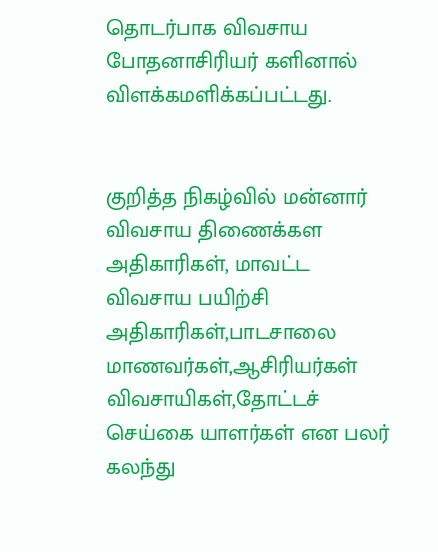தொடர்பாக விவசாய போதனாசிரியர் களினால் விளக்கமளிக்கப்பட்டது.


குறித்த நிகழ்வில் மன்னார் விவசாய திணைக்கள அதிகாரிகள், மாவட்ட விவசாய பயிற்சி அதிகாரிகள்,பாடசாலை மாணவர்கள்,ஆசிரியர்கள் விவசாயிகள்,தோட்டச் செய்கை யாளர்கள் என பலர் கலந்து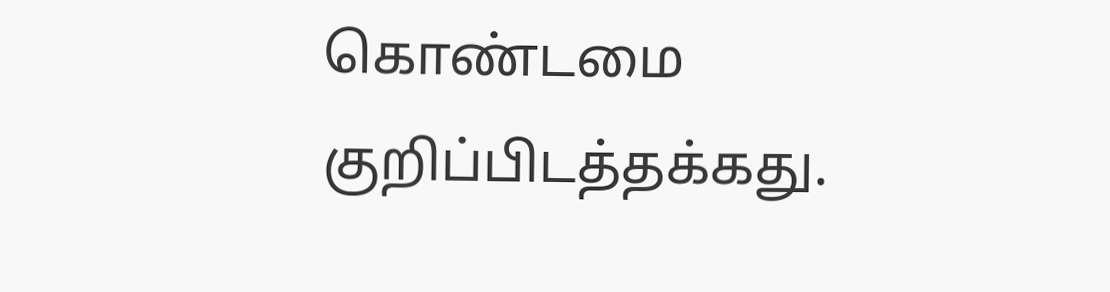கொண்டமை குறிப்பிடத்தக்கது.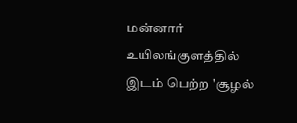மன்னார் உயிலங்குளத்தில் இடம் பெற்ற 'சூழல்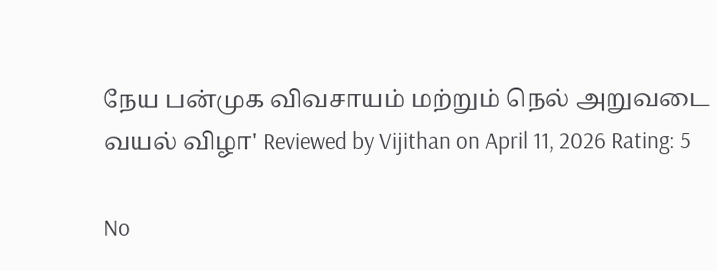நேய பன்முக விவசாயம் மற்றும் நெல் அறுவடை வயல் விழா' Reviewed by Vijithan on April 11, 2026 Rating: 5

No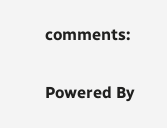comments:

Powered By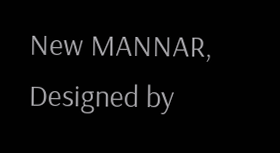New MANNAR, Designed by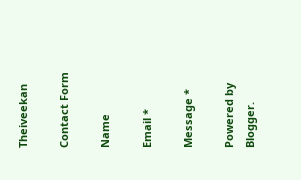Theiveekan

Contact Form

Name

Email *

Message *

Powered by Blogger.